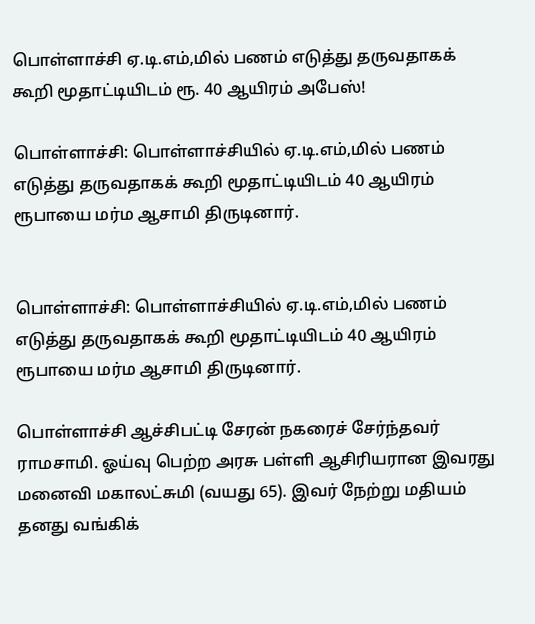பொள்ளாச்சி ஏ.டி.எம்,மில் பணம் எடுத்து தருவதாகக் கூறி மூதாட்டியிடம் ரூ. 40 ஆயிரம் அபேஸ்!

பொள்ளாச்சி: பொள்ளாச்சியில் ஏ.டி.எம்,மில் பணம் எடுத்து தருவதாகக் கூறி மூதாட்டியிடம் 40 ஆயிரம் ரூபாயை மர்ம ஆசாமி திருடினார்.


பொள்ளாச்சி: பொள்ளாச்சியில் ஏ.டி.எம்,மில் பணம் எடுத்து தருவதாகக் கூறி மூதாட்டியிடம் 40 ஆயிரம் ரூபாயை மர்ம ஆசாமி திருடினார்.

பொள்ளாச்சி ஆச்சிபட்டி சேரன் நகரைச் சேர்ந்தவர் ராமசாமி. ஓய்வு பெற்ற அரசு பள்ளி ஆசிரியரான இவரது மனைவி மகாலட்சுமி (வயது 65). இவர் நேற்று மதியம் தனது வங்கிக்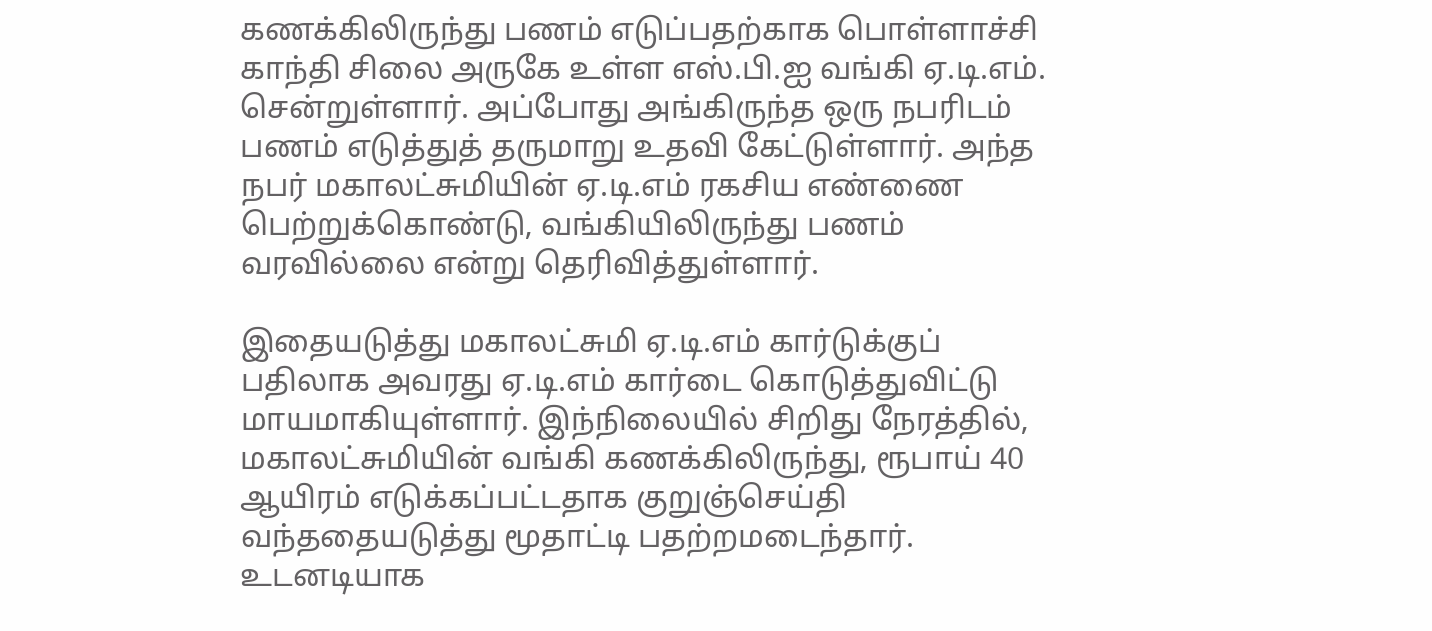கணக்கிலிருந்து பணம் எடுப்பதற்காக பொள்ளாச்சி காந்தி சிலை அருகே உள்ள எஸ்.பி.ஐ வங்கி ஏ.டி.எம். சென்றுள்ளார். அப்போது அங்கிருந்த ஒரு நபரிடம் பணம் எடுத்துத் தருமாறு உதவி கேட்டுள்ளார். அந்த நபர் மகாலட்சுமியின் ஏ.டி.எம் ரகசிய எண்ணை பெற்றுக்கொண்டு, வங்கியிலிருந்து பணம் வரவில்லை என்று தெரிவித்துள்ளார்.

இதையடுத்து மகாலட்சுமி ஏ.டி.எம் கார்டுக்குப் பதிலாக அவரது ஏ.டி.எம் கார்டை கொடுத்துவிட்டு மாயமாகியுள்ளார். இந்நிலையில் சிறிது நேரத்தில், மகாலட்சுமியின் வங்கி கணக்கிலிருந்து, ரூபாய் 40 ஆயிரம் எடுக்கப்பட்டதாக குறுஞ்செய்தி வந்ததையடுத்து மூதாட்டி பதற்றமடைந்தார். உடனடியாக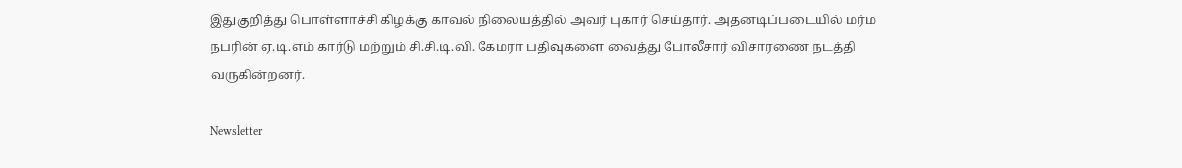இதுகுறித்து பொள்ளாச்சி கிழக்கு காவல் நிலையத்தில் அவர் புகார் செய்தார். அதனடிப்படையில் மர்ம நபரின் ஏ.டி.எம் கார்டு மற்றும் சி.சி.டி.வி. கேமரா பதிவுகளை வைத்து போலீசார் விசாரணை நடத்தி வருகின்றனர்.

Newsletter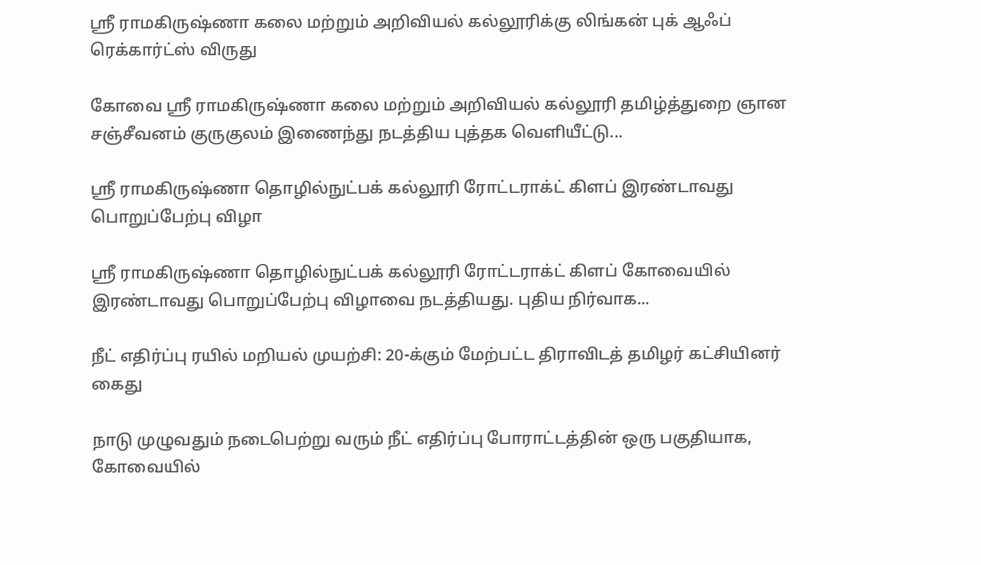ஸ்ரீ ராமகிருஷ்ணா கலை மற்றும் அறிவியல் கல்லூரிக்கு லிங்கன் புக் ஆஃப் ரெக்கார்ட்ஸ் விருது

கோவை ஸ்ரீ ராமகிருஷ்ணா கலை மற்றும் அறிவியல் கல்லூரி தமிழ்த்துறை ஞான சஞ்சீவனம் குருகுலம் இணைந்து நடத்திய புத்தக வெளியீட்டு...

ஸ்ரீ ராமகிருஷ்ணா தொழில்நுட்பக் கல்லூரி ரோட்டராக்ட் கிளப் இரண்டாவது பொறுப்பேற்பு விழா

ஸ்ரீ ராமகிருஷ்ணா தொழில்நுட்பக் கல்லூரி ரோட்டராக்ட் கிளப் கோவையில் இரண்டாவது பொறுப்பேற்பு விழாவை நடத்தியது. புதிய நிர்வாக...

நீட் எதிர்ப்பு ரயில் மறியல் முயற்சி: 20-க்கும் மேற்பட்ட திராவிடத் தமிழர் கட்சியினர் கைது

நாடு முழுவதும் நடைபெற்று வரும் நீட் எதிர்ப்பு போராட்டத்தின் ஒரு பகுதியாக, கோவையில்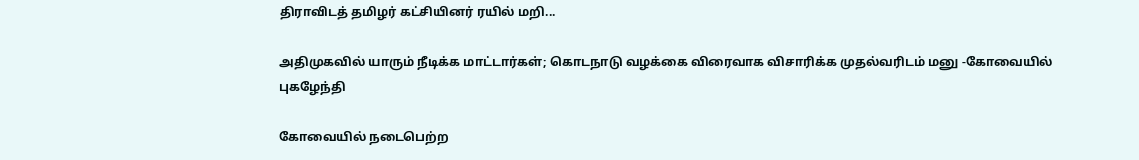திராவிடத் தமிழர் கட்சியினர் ரயில் மறி...

அதிமுகவில் யாரும் நீடிக்க மாட்டார்கள்; கொடநாடு வழக்கை விரைவாக விசாரிக்க முதல்வரிடம் மனு -கோவையில் புகழேந்தி

கோவையில் நடைபெற்ற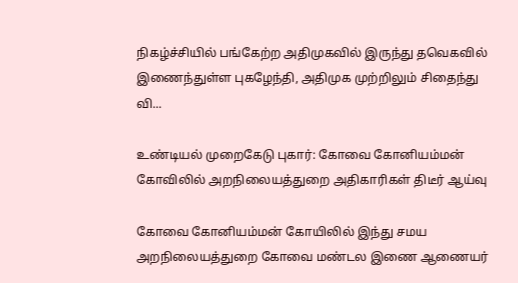நிகழ்ச்சியில் பங்கேற்ற அதிமுகவில் இருந்து தவெகவில் இணைந்துள்ள புகழேந்தி, அதிமுக முற்றிலும் சிதைந்து வி...

உண்டியல் முறைகேடு புகார்: கோவை கோனியம்மன் கோவிலில் அறநிலையத்துறை அதிகாரிகள் திடீர் ஆய்வு

கோவை கோனியம்மன் கோயிலில் இந்து சமய அறநிலையத்துறை கோவை மண்டல இணை ஆணையர்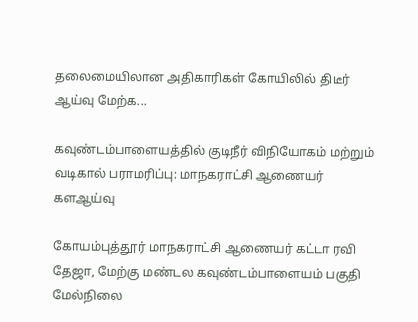தலைமையிலான அதிகாரிகள் கோயிலில் திடீர் ஆய்வு மேற்க...

கவுண்டம்பாளையத்தில் குடிநீர் விநியோகம் மற்றும் வடிகால் பராமரிப்பு: மாநகராட்சி ஆணையர் களஆய்வு

கோயம்புத்தூர் மாநகராட்சி ஆணையர் கட்டா ரவி தேஜா, மேற்கு மண்டல கவுண்டம்பாளையம் பகுதி மேல்நிலை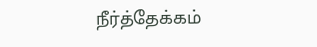நீர்த்தேக்கம்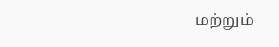மற்றும்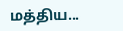மத்திய...